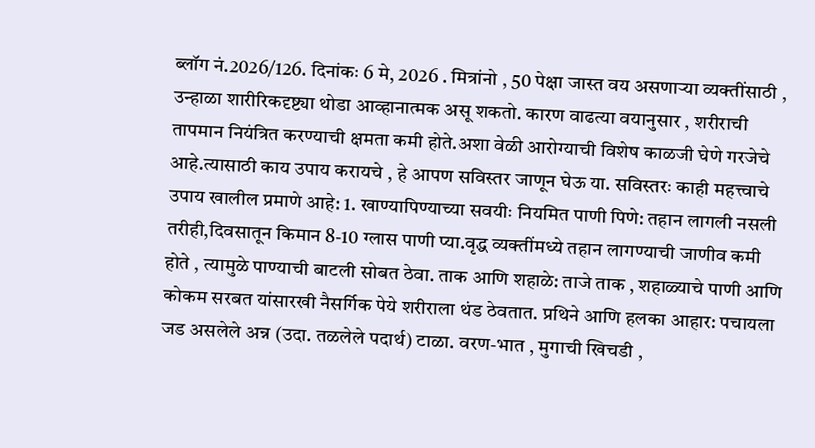ब्लॉग नं.2026/126. दिनांकः 6 मे, 2026 . मित्रांनो , 50 पेक्षा जास्त वय असणाऱ्या व्यक्तींसाठी , उन्हाळा शारीरिकदृष्ट्या थोडा आव्हानात्मक असू शकतो. कारण वाढत्या वयानुसार , शरीराची तापमान नियंत्रित करण्याची क्षमता कमी होते.अशा वेळी आरोग्याची विशेष काळजी घेणे गरजेचे आहे.त्यासाठी काय उपाय करायचे , हे आपण सविस्तर जाणून घेऊ या. सविस्तरः काही महत्त्वाचे उपाय खालील प्रमाणे आहे: 1. खाण्यापिण्याच्या सवयीः नियमित पाणी पिणे: तहान लागली नसली तरीही,दिवसातून किमान 8-10 ग्लास पाणी प्या.वृद्ध व्यक्तींमध्ये तहान लागण्याची जाणीव कमी होते , त्यामुळे पाण्याची बाटली सोबत ठेवा. ताक आणि शहाळे: ताजे ताक , शहाळ्याचे पाणी आणि कोकम सरबत यांसारखी नैसर्गिक पेये शरीराला थंड ठेवतात. प्रथिने आणि हलका आहार: पचायला जड असलेले अन्न (उदा. तळलेले पदार्थ) टाळा. वरण-भात , मुगाची खिचडी ,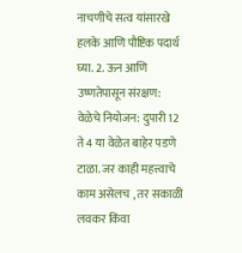नाचणीचे सत्व यांसारखे हलके आणि पौष्टिक पदार्थ घ्या. 2. ऊन आणि उष्णतेपासून संरक्षण: वेळेचे नियोजन: दुपारी 12 ते 4 या वेळेत बाहेर पडणे टाळा. जर काही महत्त्वाचे काम असेलच , तर सकाळी लवकर किंवा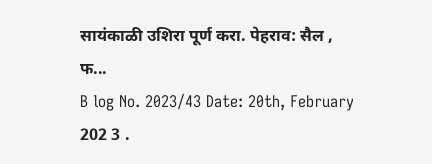सायंकाळी उशिरा पूर्ण करा. पेहराव: सैल , फ...
B log No. 2023/43 Date: 20th, February 202 3 .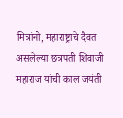मित्रांनो, महाराष्ट्राचे दैवत असलेल्या छत्रपती शिवाजी महाराज यांची काल जयंती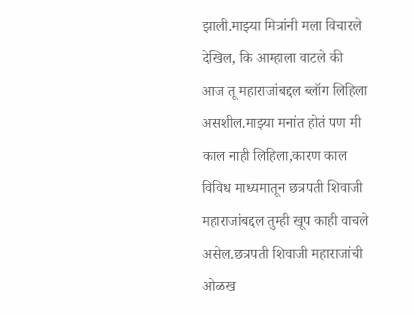झाली.माझ्या मित्रांनी मला विचारले देखिल, कि आम्हाला वाटले की आज तू महाराजांबद्दल ब्लॉग लिहिला असशील.माझ्या मनांत होतं पण मी काल नाही लिहिला,कारण काल विविध माध्यमातून छत्रपती शिवाजी महाराजांबद्दल तुम्ही खूप काही वाचले असेल.छत्रपती शिवाजी महाराजांची ओळख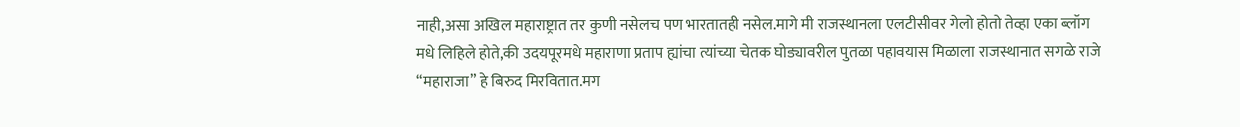नाही,असा अखिल महाराष्ट्रात तर कुणी नसेलच पण भारतातही नसेल.मागे मी राजस्थानला एलटीसीवर गेलो होतो तेव्हा एका ब्लॉग मधे लिहिले होते,की उदयपूरमधे महाराणा प्रताप ह्यांचा त्यांच्या चेतक घोड्यावरील पुतळा पहावयास मिळाला राजस्थानात सगळे राजे “महाराजा” हे बिरुद मिरवितात.मग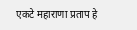एकटे महाराणा प्रताप हे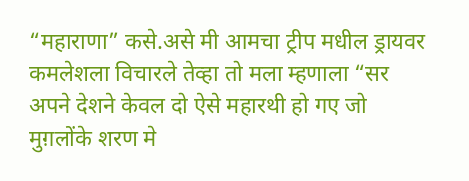“महाराणा” कसे.असे मी आमचा ट्रीप मधील ड्रायवर कमलेशला विचारले तेव्हा तो मला म्हणाला “सर अपने देशने केवल दो ऐसे महारथी हो गए जो मुग़लोंके शरण मे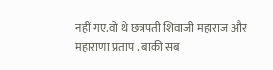नहीं गए.वो थे छत्रपती शिवाजी महाराज और महाराणा प्रताप . बाकी सब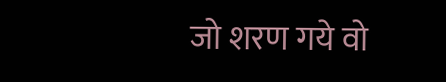जो शरण गये वो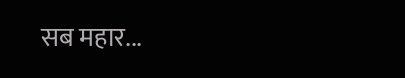सब महार...